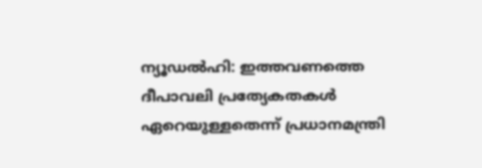ന്യൂഡല്‍ഹി: ഇത്തവണത്തെ ദീപാവലി പ്രത്യേകതകള്‍ ഏറെയുള്ളതെന്ന് പ്രധാനമന്ത്രി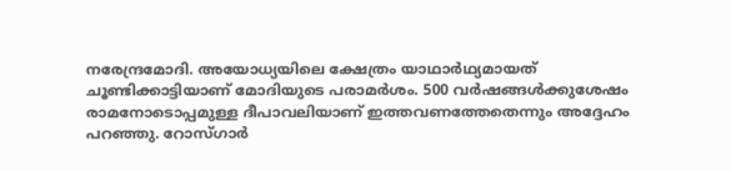നരേന്ദ്രമോദി. അയോധ്യയിലെ ക്ഷേത്രം യാഥാര്‍ഥ്യമായത് ചൂണ്ടിക്കാട്ടിയാണ് മോദിയുടെ പരാമര്‍ശം. 500 വര്‍ഷങ്ങള്‍ക്കുശേഷം രാമനോടൊപ്പമുള്ള ദീപാവലിയാണ് ഇത്തവണത്തേതെന്നും അദ്ദേഹം പറഞ്ഞു. റോസ്ഗാര്‍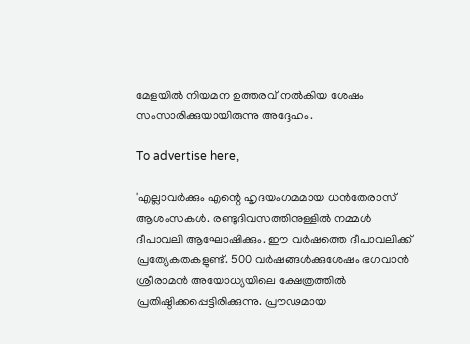മേളയില്‍ നിയമന ഉത്തരവ് നല്‍കിയ ശേഷം സംസാരിക്കുയായിരുന്നു അദ്ദേഹം.

To advertise here,

'എല്ലാവര്‍ക്കും എന്റെ ഹൃദയംഗമമായ ധന്‍തേരാസ് ആശംസകള്‍. രണ്ടുദിവസത്തിനുള്ളില്‍ നമ്മള്‍ ദീപാവലി ആഘോഷിക്കും. ഈ വര്‍ഷത്തെ ദീപാവലിക്ക് പ്രത്യേകതകളുണ്ട്. 500 വര്‍ഷങ്ങള്‍ക്കുശേഷം ഭഗവാന്‍ ശ്രീരാമന്‍ അയോധ്യയിലെ ക്ഷേത്രത്തില്‍ പ്രതിഷ്ഠിക്കപ്പെട്ടിരിക്കുന്നു. പ്രൗഢമായ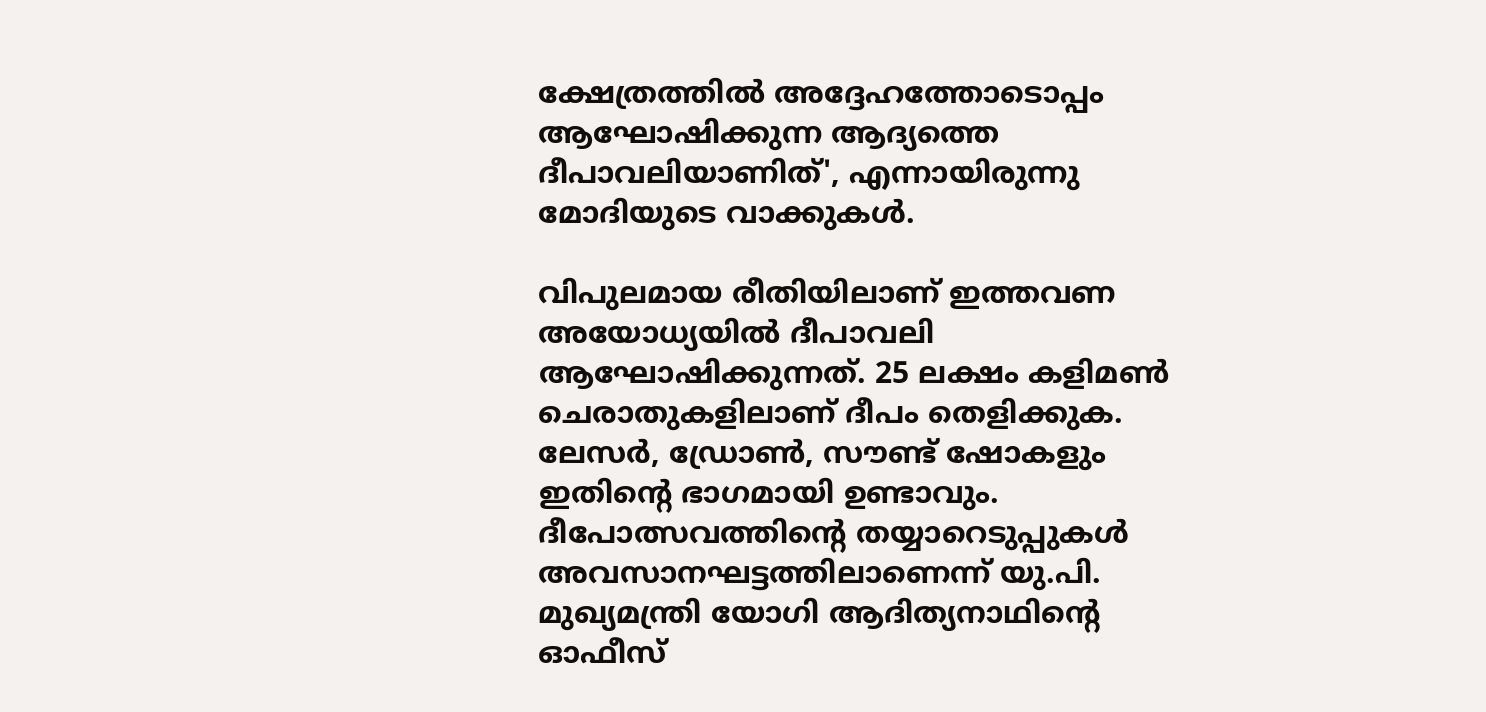ക്ഷേത്രത്തില്‍ അദ്ദേഹത്തോടൊപ്പം ആഘോഷിക്കുന്ന ആദ്യത്തെ ദീപാവലിയാണിത്', എന്നായിരുന്നു മോദിയുടെ വാക്കുകള്‍.

വിപുലമായ രീതിയിലാണ് ഇത്തവണ അയോധ്യയില്‍ ദീപാവലി ആഘോഷിക്കുന്നത്. 25 ലക്ഷം കളിമണ്‍ ചെരാതുകളിലാണ് ദീപം തെളിക്കുക. ലേസര്‍, ഡ്രോണ്‍, സൗണ്ട് ഷോകളും ഇതിന്റെ ഭാഗമായി ഉണ്ടാവും. ദീപോത്സവത്തിന്റെ തയ്യാറെടുപ്പുകള്‍ അവസാനഘട്ടത്തിലാണെന്ന് യു.പി. മുഖ്യമന്ത്രി യോഗി ആദിത്യനാഥിന്റെ ഓഫീസ്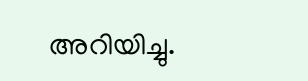അറിയിച്ചു.